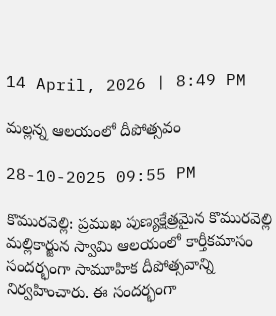14 April, 2026 | 8:49 PM

మల్లన్న ఆలయంలో దీపోత్సవం

28-10-2025 09:55 PM

కొమురవెల్లి: ప్రముఖ పుణ్యక్షేత్రమైన కొమురవెల్లి మల్లికార్జున స్వామి ఆలయంలో కార్తీకమాసం సందర్భంగా సామూహిక దీపోత్సవాన్ని నిర్వహించారు. ఈ సందర్భంగా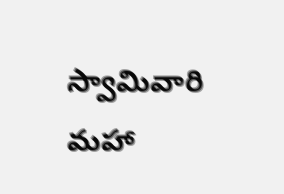స్వామివారి మహా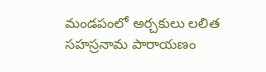మండపంలో అర్చకులు లలిత సహస్రనామ పారాయణం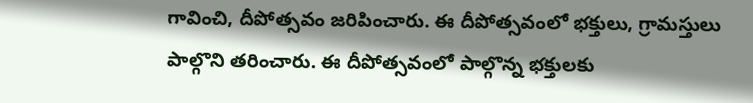గావించి, దీపోత్సవం జరిపించారు. ఈ దీపోత్సవంలో భక్తులు, గ్రామస్తులు పాల్గొని తరించారు. ఈ దీపోత్సవంలో పాల్గొన్న భక్తులకు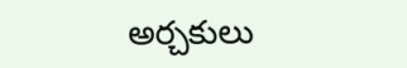అర్చకులు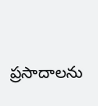ప్రసాదాలను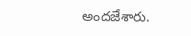అందజేశారు.